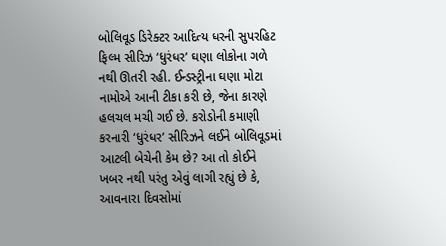બોલિવૂડ ડિરેક્ટર આદિત્ય ધરની સુપરહિટ ફિલ્મ સીરિઝ ‘ધુરંધર’ ઘણા લોકોના ગળે નથી ઊતરી રહી. ઈન્ડસ્ટ્રીના ઘણા મોટા નામોએ આની ટીકા કરી છે, જેના કારણે હલચલ મચી ગઈ છે. કરોડોની કમાણી કરનારી ‘ધુરંધર’ સીરિઝને લઈને બોલિવૂડમાં આટલી બેચેની કેમ છે? આ તો કોઈને ખબર નથી પરંતુ એવું લાગી રહ્યું છે કે, આવનારા દિવસોમાં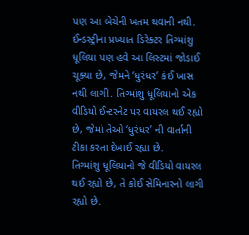પણ આ બેચેની ખતમ થવાની નથી.
ઈન્ડસ્ટ્રીના પ્રખ્યાત ડિરેક્ટર તિગ્માંશુ ધૂલિયા પણ હવે આ લિસ્ટમાં જોડાઈ ચૂક્યા છે, જેમને ‘ધુરંધર’ કંઈ ખાસ નથી લાગી. તિગ્માંશુ ધૂલિયાનો એક વીડિયો ઈન્ટરનેટ પર વાયરલ થઈ રહ્યો છે, જેમાં તેઓ ‘ધુરંધર’ ની વાર્તાની ટીકા કરતા દેખાઈ રહ્યા છે.
તિગ્માંશુ ધૂલિયાનો જે વીડિયો વાયરલ થઈ રહ્યો છે, તે કોઈ સેમિનારનો લાગી રહ્યો છે.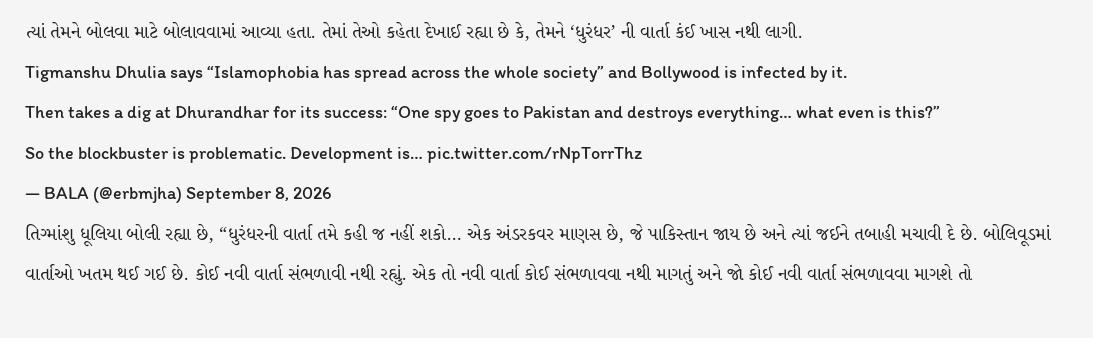ત્યાં તેમને બોલવા માટે બોલાવવામાં આવ્યા હતા. તેમાં તેઓ કહેતા દેખાઈ રહ્યા છે કે, તેમને ‘ધુરંધર’ ની વાર્તા કંઈ ખાસ નથી લાગી.
Tigmanshu Dhulia says “Islamophobia has spread across the whole society” and Bollywood is infected by it.
Then takes a dig at Dhurandhar for its success: “One spy goes to Pakistan and destroys everything… what even is this?”
So the blockbuster is problematic. Development is… pic.twitter.com/rNpTorrThz
— BALA (@erbmjha) September 8, 2026
તિગ્માંશુ ધૂલિયા બોલી રહ્યા છે, “ધુરંધરની વાર્તા તમે કહી જ નહીં શકો… એક અંડરકવર માણસ છે, જે પાકિસ્તાન જાય છે અને ત્યાં જઈને તબાહી મચાવી દે છે. બોલિવૂડમાં વાર્તાઓ ખતમ થઈ ગઈ છે. કોઈ નવી વાર્તા સંભળાવી નથી રહ્યું. એક તો નવી વાર્તા કોઈ સંભળાવવા નથી માગતું અને જો કોઈ નવી વાર્તા સંભળાવવા માગશે તો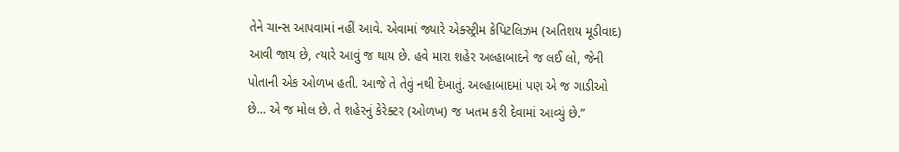તેને ચાન્સ આપવામાં નહીં આવે. એવામાં જ્યારે એક્સ્ટ્રીમ કેપિટલિઝમ (અતિશય મૂડીવાદ) આવી જાય છે, ત્યારે આવું જ થાય છે. હવે મારા શહેર અલ્હાબાદને જ લઈ લો, જેની પોતાની એક ઓળખ હતી. આજે તે તેવું નથી દેખાતું. અલ્હાબાદમાં પણ એ જ ગાડીઓ છે… એ જ મોલ છે. તે શહેરનું કેરેક્ટર (ઓળખ) જ ખતમ કરી દેવામાં આવ્યું છે.”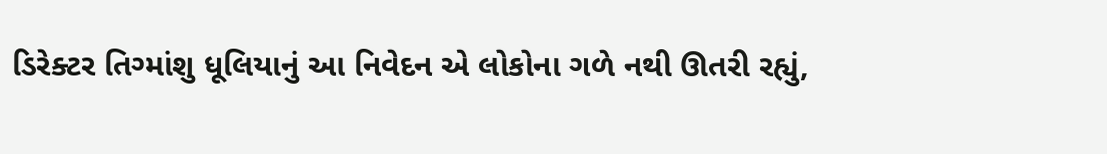ડિરેક્ટર તિગ્માંશુ ધૂલિયાનું આ નિવેદન એ લોકોના ગળે નથી ઊતરી રહ્યું,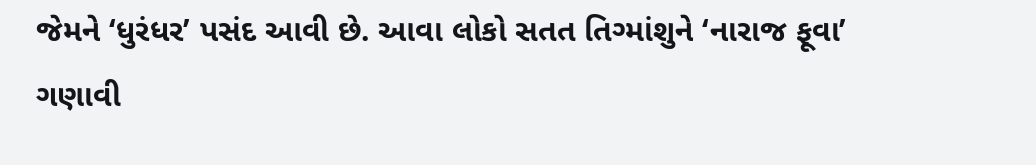જેમને ‘ધુરંધર’ પસંદ આવી છે. આવા લોકો સતત તિગ્માંશુને ‘નારાજ ફૂવા’ ગણાવી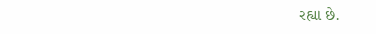રહ્યા છે.